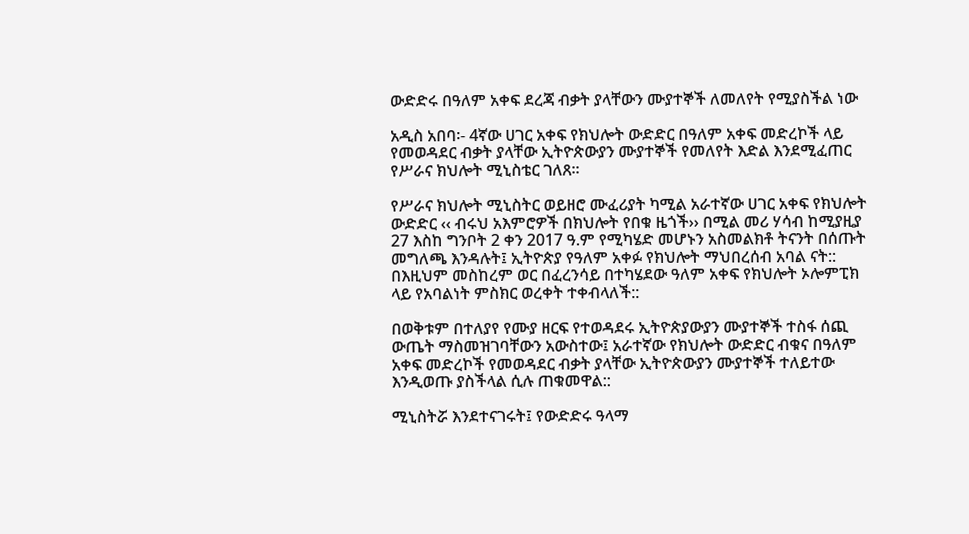ውድድሩ በዓለም አቀፍ ደረጃ ብቃት ያላቸውን ሙያተኞች ለመለየት የሚያስችል ነው

አዲስ አበባ፡- 4ኛው ሀገር አቀፍ የክህሎት ውድድር በዓለም አቀፍ መድረኮች ላይ የመወዳደር ብቃት ያላቸው ኢትዮጵውያን ሙያተኞች የመለየት እድል እንደሚፈጠር የሥራና ክህሎት ሚኒስቴር ገለጸ፡፡

የሥራና ክህሎት ሚኒስትር ወይዘሮ ሙፈሪያት ካሚል አራተኛው ሀገር አቀፍ የክህሎት ውድድር ‹‹ ብሩህ አእምሮዎች በክህሎት የበቁ ዜጎች›› በሚል መሪ ሃሳብ ከሚያዚያ 27 እስከ ግንቦት 2 ቀን 2017 ዓ.ም የሚካሄድ መሆኑን አስመልክቶ ትናንት በሰጡት መግለጫ እንዳሉት፤ ኢትዮጵያ የዓለም አቀፉ የክህሎት ማህበረሰብ አባል ናት:: በእዚህም መስከረም ወር በፈረንሳይ በተካሄደው ዓለም አቀፍ የክህሎት ኦሎምፒክ ላይ የአባልነት ምስክር ወረቀት ተቀብላለች::

በወቅቱም በተለያየ የሙያ ዘርፍ የተወዳደሩ ኢትዮጵያውያን ሙያተኞች ተስፋ ሰጪ ውጤት ማስመዝገባቸውን አውስተው፤ አራተኛው የክህሎት ውድድር ብቁና በዓለም አቀፍ መድረኮች የመወዳደር ብቃት ያላቸው ኢትዮጵውያን ሙያተኞች ተለይተው እንዲወጡ ያስችላል ሲሉ ጠቁመዋል::

ሚኒስትሯ እንደተናገሩት፤ የውድድሩ ዓላማ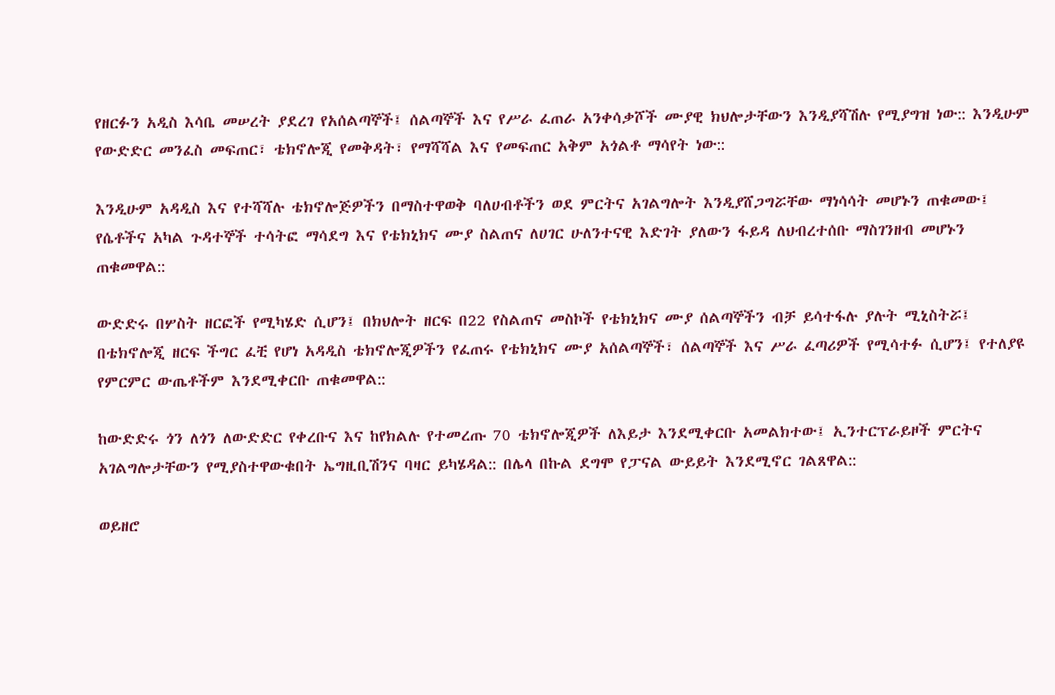የዘርፉን አዲስ እሳቤ መሠረት ያደረገ የአሰልጣኞች፤ ሰልጣኞች እና የሥራ ፈጠራ አንቀሳቃሾች ሙያዊ ክህሎታቸውን እንዲያሻሽሉ የሚያግዝ ነው:: እንዲሁም የውድድር መንፈስ መፍጠር፣ ቴክኖሎጂ የመቅዳት፣ የማሻሻል እና የመፍጠር አቅም አጎልቶ ማሳየት ነው::

እንዲሁም አዳዲስ እና የተሻሻሉ ቴክኖሎጅዎችን በማስተዋወቅ ባለሀብቶችን ወደ ምርትና አገልግሎት እንዲያሸጋግሯቸው ማነሳሳት መሆኑን ጠቁመው፤ የሴቶችና አካል ጉዳተኞች ተሳትፎ ማሳደግ እና የቴክኒክና ሙያ ስልጠና ለሀገር ሁለንተናዊ እድገት ያለውን ፋይዳ ለህብረተሰቡ ማስገንዘብ መሆኑን ጠቁመዋል::

ውድድሩ በሦስት ዘርፎች የሚካሄድ ሲሆን፤ በክህሎት ዘርፍ በ22 የስልጠና መስኮች የቴክኒክና ሙያ ሰልጣኞችን ብቻ ይሳተፋሉ ያሉት ሚኒስትሯ፤ በቴክኖሎጂ ዘርፍ ችግር ፈቺ የሆነ አዳዲስ ቴክኖሎጂዎችን የፈጠሩ የቴክኒክና ሙያ አሰልጣኞች፣ ሰልጣኞች እና ሥራ ፈጣሪዎች የሚሳተፉ ሲሆን፤ የተለያዩ የምርምር ውጤቶችም እንደሚቀርቡ ጠቁመዋል::

ከውድድሩ ጎን ለጎን ለውድድር የቀረቡና እና ከየክልሉ የተመረጡ 70 ቴክኖሎጂዎች ለእይታ እንደሚቀርቡ አመልክተው፤ ኢንተርፕራይዞች ምርትና አገልግሎታቸውን የሚያስተዋውቁበት ኤግዚቢሽንና ባዛር ይካሄዳል:: በሌላ በኩል ደግሞ የፓናል ውይይት እንደሚኖር ገልጸዋል::

ወይዘሮ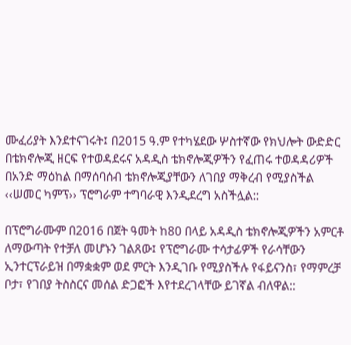ሙፈሪያት እንደተናገሩት፤ በ2015 ዓ.ም የተካሄደው ሦስተኛው የክህሎት ውድድር በቴክኖሎጂ ዘርፍ የተወዳደሩና አዳዲስ ቴክኖሎጂዎችን የፈጠሩ ተወዳዳሪዎች በአንድ ማዕከል በማሰባሰብ ቴክኖሎጂያቸውን ለገበያ ማቅረብ የሚያስችል ‹‹ሠመር ካምፕ›› ፕሮግራም ተግባራዊ እንዲደረግ አስችሏል::

በፕሮግራሙም በ2016 በጀት ዓመት ከ80 በላይ አዳዲስ ቴክኖሎጂዎችን አምርቶ ለማውጣት የተቻለ መሆኑን ገልጸው፤ የፕሮግራሙ ተሳታፊዎች የራሳቸውን ኢንተርፕራይዝ በማቋቋም ወደ ምርት እንዲገቡ የሚያስችሉ የፋይናንስ፣ የማምረቻ ቦታ፣ የገበያ ትስስርና መሰል ድጋፎች እየተደረገላቸው ይገኛል ብለዋል::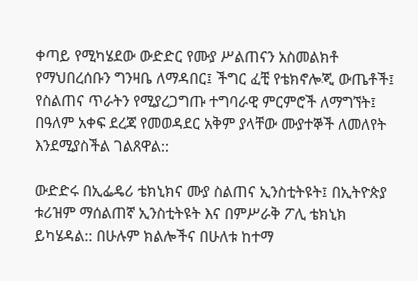ቀጣይ የሚካሄደው ውድድር የሙያ ሥልጠናን አስመልክቶ የማህበረሰቡን ግንዛቤ ለማዳበር፤ ችግር ፈቺ የቴክኖሎጂ ውጤቶች፤ የስልጠና ጥራትን የሚያረጋግጡ ተግባራዊ ምርምሮች ለማግኘት፤ በዓለም አቀፍ ደረጃ የመወዳደር አቅም ያላቸው ሙያተኞች ለመለየት እንደሚያስችል ገልጸዋል::

ውድድሩ በኢፌዴሪ ቴክኒክና ሙያ ስልጠና ኢንስቲትዩት፤ በኢትዮጵያ ቱሪዝም ማሰልጠኛ ኢንስቲትዩት እና በምሥራቅ ፖሊ ቴክኒክ ይካሄዳል:: በሁሉም ክልሎችና በሁለቱ ከተማ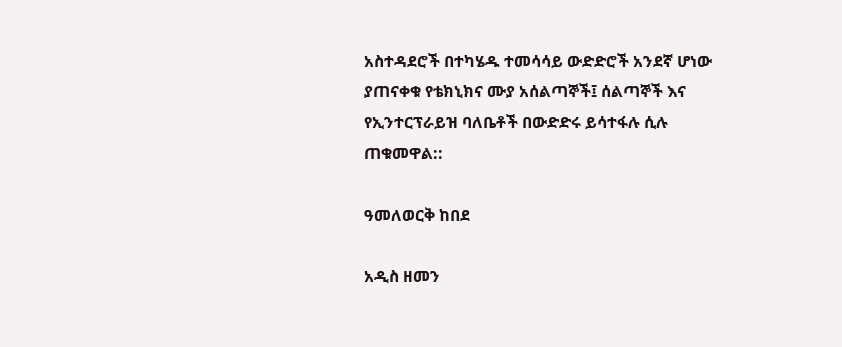አስተዳደሮች በተካሄዱ ተመሳሳይ ውድድሮች አንደኛ ሆነው ያጠናቀቁ የቴክኒክና ሙያ አሰልጣኞች፤ ሰልጣኞች እና የኢንተርፕራይዝ ባለቤቶች በውድድሩ ይሳተፋሉ ሲሉ ጠቁመዋል::

ዓመለወርቅ ከበደ

አዲስ ዘመን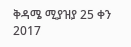ቅዳሜ ሚያዝያ 25 ቀን 2017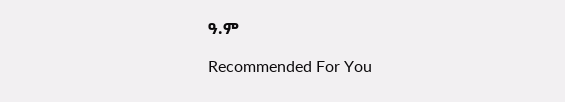ዓ.ም

Recommended For You